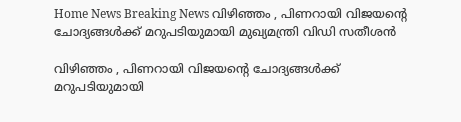Home News Breaking News വിഴിഞ്ഞം , പിണറായി വിജയന്റെ ചോദ്യങ്ങള്‍ക്ക് മറുപടിയുമായി മുഖ്യമന്ത്രി വിഡി സതീശന്‍

വിഴിഞ്ഞം , പിണറായി വിജയന്റെ ചോദ്യങ്ങള്‍ക്ക് മറുപടിയുമായി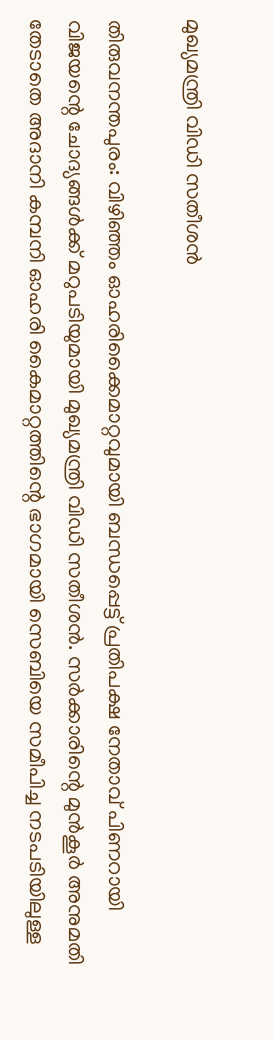മുഖ്യമന്ത്രി വിഡി സതീശന്‍

തിരുവനന്തപുരം: വിഴിഞ്ഞം ഓഹരിക്കൈമാറ്റവുമായി ബന്ധപ്പെട്ട് പ്രതിപക്ഷ നേതാവ് പിണറായി വിജയന്റെ ചോദ്യങ്ങള്‍ക്ക് മറുപടിയുമായി മുഖ്യമന്ത്രി വിഡി സതീശന്‍. സര്‍ക്കാരിന്റെ മുന്‍കൂര്‍ അനുമതി തേടാതെ അദാനി കമ്പനി ഓഹരി കൈമാറ്റത്തിന്റെ ഭാഗമായി സെബിയെ സമീപിച്ച നടപടിയിലുള്ള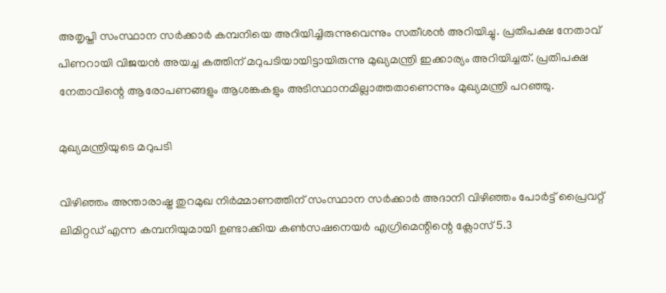അതൃപ്തി സംസ്ഥാന സര്‍ക്കാര്‍ കമ്പനിയെ അറിയിച്ചിരുന്നുവെന്നും സതീശന്‍ അറിയിച്ചു. പ്രതിപക്ഷ നേതാവ് പിണറായി വിജയന്‍ അയച്ച കത്തിന് മറുപടിയായിട്ടായിരുന്നു മുഖ്യമന്ത്രി ഇക്കാര്യം അറിയിച്ചത്. പ്രതിപക്ഷ നേതാവിന്റെ ആരോപണങ്ങളും ആശങ്കകളും അടിസ്ഥാനമില്ലാത്തതാണെന്നും മുഖ്യമന്ത്രി പറഞ്ഞു.

മുഖ്യമന്ത്രിയുടെ മറുപടി

വിഴിഞ്ഞം അന്താരാഷ്ട്ര തുറമുഖ നിര്‍മ്മാണത്തിന് സംസ്ഥാന സര്‍ക്കാര്‍ അദാനി വിഴിഞ്ഞം പോര്‍ട്ട് പ്രൈവറ്റ് ലിമിറ്റഡ് എന്ന കമ്പനിയുമായി ഉണ്ടാക്കിയ കണ്‍സഷനെയര്‍ എഗ്രിമെന്റിന്റെ ക്ലോസ് 5.3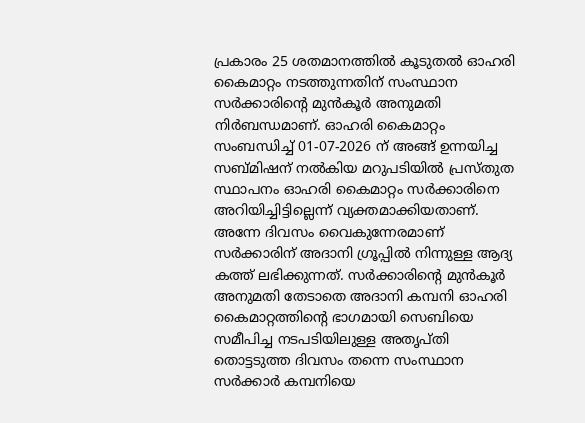പ്രകാരം 25 ശതമാനത്തില്‍ കൂടുതല്‍ ഓഹരി കൈമാറ്റം നടത്തുന്നതിന് സംസ്ഥാന സര്‍ക്കാരിന്റെ മുന്‍കൂര്‍ അനുമതി നിര്‍ബന്ധമാണ്. ഓഹരി കൈമാറ്റം സംബന്ധിച്ച് 01-07-2026 ന് അങ്ങ് ഉന്നയിച്ച സബ്മിഷന് നല്‍കിയ മറുപടിയില്‍ പ്രസ്തുത സ്ഥാപനം ഓഹരി കൈമാറ്റം സര്‍ക്കാരിനെ അറിയിച്ചിട്ടില്ലെന്ന് വ്യക്തമാക്കിയതാണ്. അന്നേ ദിവസം വൈകുന്നേരമാണ് സര്‍ക്കാരിന് അദാനി ഗ്രൂപ്പില്‍ നിന്നുള്ള ആദ്യ കത്ത് ലഭിക്കുന്നത്. സര്‍ക്കാരിന്റെ മുന്‍കൂര്‍ അനുമതി തേടാതെ അദാനി കമ്പനി ഓഹരി കൈമാറ്റത്തിന്റെ ഭാഗമായി സെബിയെ സമീപിച്ച നടപടിയിലുള്ള അതൃപ്തി തൊട്ടടുത്ത ദിവസം തന്നെ സംസ്ഥാന സര്‍ക്കാര്‍ കമ്പനിയെ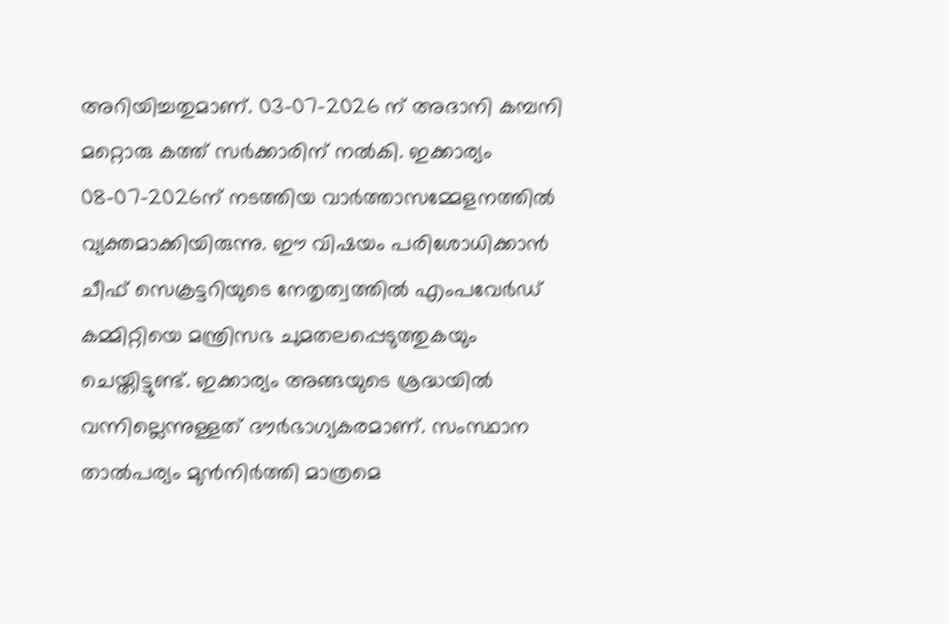അറിയിച്ചതുമാണ്. 03-07-2026 ന് അദാനി കമ്പനി മറ്റൊരു കത്ത് സര്‍ക്കാരിന് നല്‍കി. ഇക്കാര്യം 08-07-2026ന് നടത്തിയ വാര്‍ത്താസമ്മേളനത്തില്‍ വ്യക്തമാക്കിയിരുന്നു. ഈ വിഷയം പരിശോധിക്കാന്‍ ചീഫ് സെക്രട്ടറിയുടെ നേതൃത്വത്തില്‍ എംപവേര്‍ഡ് കമ്മിറ്റിയെ മന്ത്രിസഭ ചുമതലപ്പെടുത്തുകയും ചെയ്തിട്ടുണ്ട്. ഇക്കാര്യം അങ്ങയുടെ ശ്രദ്ധയില്‍ വന്നില്ലെന്നുള്ളത് ദൗര്‍ഭാഗ്യകരമാണ്. സംസ്ഥാന താല്‍പര്യം മുന്‍നിര്‍ത്തി മാത്രമെ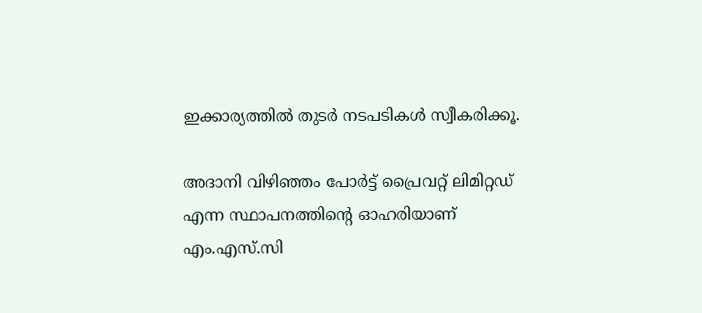ഇക്കാര്യത്തില്‍ തുടര്‍ നടപടികള്‍ സ്വീകരിക്കൂ.

അദാനി വിഴിഞ്ഞം പോര്‍ട്ട് പ്രൈവറ്റ് ലിമിറ്റഡ് എന്ന സ്ഥാപനത്തിന്റെ ഓഹരിയാണ് എം.എസ്.സി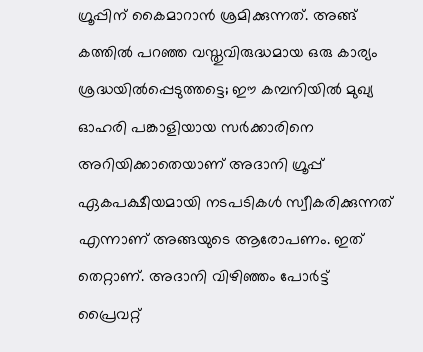ഗ്രൂപ്പിന് കൈമാറാന്‍ ശ്രമിക്കുന്നത്. അങ്ങ് കത്തില്‍ പറഞ്ഞ വസ്തുവിരുദ്ധമായ ഒരു കാര്യം ശ്രദ്ധയില്‍പ്പെടുത്തട്ടെ; ഈ കമ്പനിയില്‍ മുഖ്യ ഓഹരി പങ്കാളിയായ സര്‍ക്കാരിനെ അറിയിക്കാതെയാണ് അദാനി ഗ്രൂപ്പ് ഏകപക്ഷീയമായി നടപടികള്‍ സ്വീകരിക്കുന്നത് എന്നാണ് അങ്ങയുടെ ആരോപണം. ഇത് തെറ്റാണ്. അദാനി വിഴിഞ്ഞം പോര്‍ട്ട് പ്രൈവറ്റ്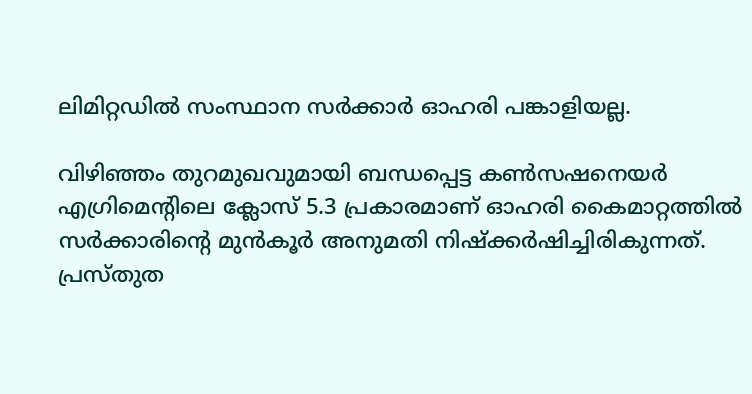ലിമിറ്റഡില്‍ സംസ്ഥാന സര്‍ക്കാര്‍ ഓഹരി പങ്കാളിയല്ല.

വിഴിഞ്ഞം തുറമുഖവുമായി ബന്ധപ്പെട്ട കണ്‍സഷനെയര്‍ എഗ്രിമെന്റിലെ ക്ലോസ് 5.3 പ്രകാരമാണ് ഓഹരി കൈമാറ്റത്തില്‍ സര്‍ക്കാരിന്റെ മുന്‍കൂര്‍ അനുമതി നിഷ്‌ക്കര്‍ഷിച്ചിരികുന്നത്. പ്രസ്തുത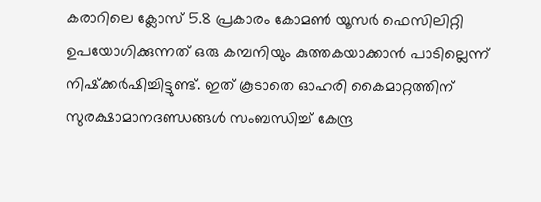കരാറിലെ ക്ലോസ് 5.8 പ്രകാരം കോമണ്‍ യൂസര്‍ ഫെസിലിറ്റി ഉപയോഗിക്കുന്നത് ഒരു കമ്പനിയും കുത്തകയാക്കാന്‍ പാടില്ലെന്ന് നിഷ്‌ക്കര്‍ഷിച്ചിട്ടുണ്ട്. ഇത് കൂടാതെ ഓഹരി കൈമാറ്റത്തിന് സുരക്ഷാമാനദണ്ഡങ്ങള്‍ സംബന്ധിച്ച് കേന്ദ്ര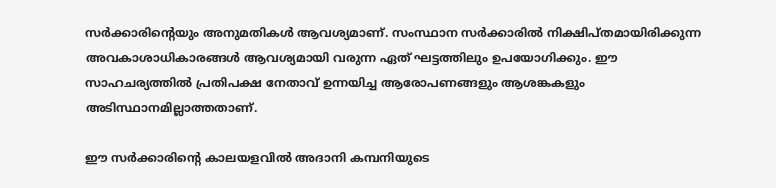സര്‍ക്കാരിന്റെയും അനുമതികള്‍ ആവശ്യമാണ്. സംസ്ഥാന സര്‍ക്കാരില്‍ നിക്ഷിപ്തമായിരിക്കുന്ന അവകാശാധികാരങ്ങള്‍ ആവശ്യമായി വരുന്ന ഏത് ഘട്ടത്തിലും ഉപയോഗിക്കും. ഈ സാഹചര്യത്തില്‍ പ്രതിപക്ഷ നേതാവ് ഉന്നയിച്ച ആരോപണങ്ങളും ആശങ്കകളും അടിസ്ഥാനമില്ലാത്തതാണ്.

ഈ സര്‍ക്കാരിന്റെ കാലയളവില്‍ അദാനി കമ്പനിയുടെ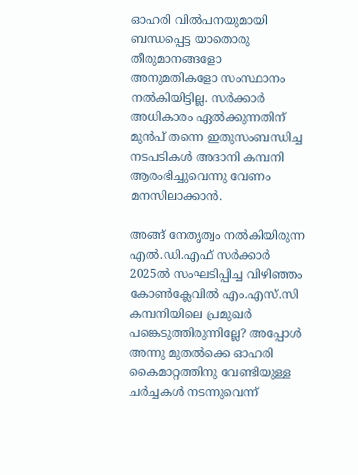ഓഹരി വില്‍പനയുമായി ബന്ധപ്പെട്ട യാതൊരു തീരുമാനങ്ങളോ അനുമതികളോ സംസ്ഥാനം നല്‍കിയിട്ടില്ല. സര്‍ക്കാര്‍ അധികാരം ഏല്‍ക്കുന്നതിന് മുന്‍പ് തന്നെ ഇതുസംബന്ധിച്ച നടപടികള്‍ അദാനി കമ്പനി ആരംഭിച്ചുവെന്നു വേണം മനസിലാക്കാന്‍.

അങ്ങ് നേതൃത്വം നല്‍കിയിരുന്ന എല്‍.ഡി.എഫ് സര്‍ക്കാര്‍ 2025ല്‍ സംഘടിപ്പിച്ച വിഴിഞ്ഞം കോണ്‍ക്ലേവില്‍ എം.എസ്.സി കമ്പനിയിലെ പ്രമുഖര്‍ പങ്കെടുത്തിരുന്നില്ലേ? അപ്പോള്‍ അന്നു മുതല്‍ക്കെ ഓഹരി കൈമാറ്റത്തിനു വേണ്ടിയുള്ള ചര്‍ച്ചകള്‍ നടന്നുവെന്ന്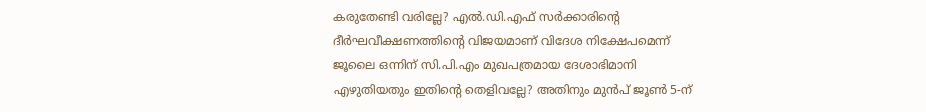കരുതേണ്ടി വരില്ലേ? എല്‍.ഡി.എഫ് സര്‍ക്കാരിന്റെ ദീര്‍ഘവീക്ഷണത്തിന്റെ വിജയമാണ് വിദേശ നിക്ഷേപമെന്ന് ജൂലൈ ഒന്നിന് സി.പി.എം മുഖപത്രമായ ദേശാഭിമാനി എഴുതിയതും ഇതിന്റെ തെളിവല്ലേ? അതിനും മുന്‍പ് ജൂണ്‍ 5-ന്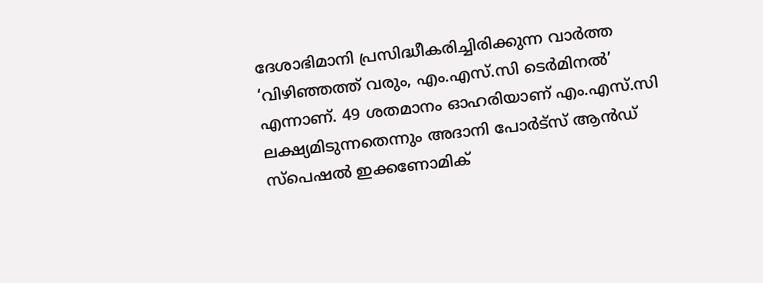ദേശാഭിമാനി പ്രസിദ്ധീകരിച്ചിരിക്കുന്ന വാര്‍ത്ത ‘വിഴിഞ്ഞത്ത് വരും, എം.എസ്.സി ടെര്‍മിനല്‍’ എന്നാണ്. 49 ശതമാനം ഓഹരിയാണ് എം.എസ്.സി ലക്ഷ്യമിടുന്നതെന്നും അദാനി പോര്‍ട്സ് ആന്‍ഡ് സ്പെഷല്‍ ഇക്കണോമിക്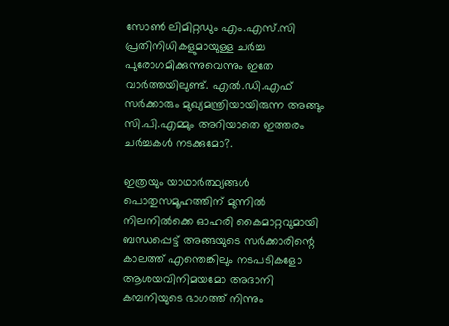സോണ്‍ ലിമിറ്റഡും എം.എസ്.സി പ്രതിനിധികളുമായുള്ള ചര്‍ച്ച പുരോഗമിക്കുന്നുവെന്നും ഇതേ വാര്‍ത്തയിലുണ്ട്. എല്‍.ഡി.എഫ് സര്‍ക്കാരും മുഖ്യമന്ത്രിയായിരുന്ന അങ്ങും സി.പി.എമ്മും അറിയാതെ ഇത്തരം ചര്‍ച്ചകള്‍ നടക്കുമോ?.

ഇത്രയും യാഥാര്‍ത്ഥ്യങ്ങള്‍ പൊതുസമൂഹത്തിന് മുന്നില്‍ നിലനില്‍ക്കെ ഓഹരി കൈമാറ്റവുമായി ബന്ധപ്പെട്ട് അങ്ങയുടെ സര്‍ക്കാരിന്റെ കാലത്ത് എന്തെങ്കിലും നടപടികളോ ആശയവിനിമയമോ അദാനി കമ്പനിയുടെ ഭാഗത്ത് നിന്നും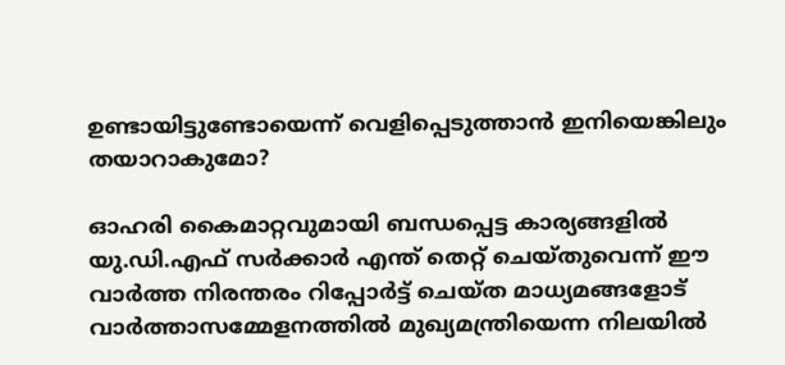ഉണ്ടായിട്ടുണ്ടോയെന്ന് വെളിപ്പെടുത്താന്‍ ഇനിയെങ്കിലും തയാറാകുമോ?

ഓഹരി കൈമാറ്റവുമായി ബന്ധപ്പെട്ട കാര്യങ്ങളില്‍ യു.ഡി.എഫ് സര്‍ക്കാര്‍ എന്ത് തെറ്റ് ചെയ്തുവെന്ന് ഈ വാര്‍ത്ത നിരന്തരം റിപ്പോര്‍ട്ട് ചെയ്ത മാധ്യമങ്ങളോട് വാര്‍ത്താസമ്മേളനത്തില്‍ മുഖ്യമന്ത്രിയെന്ന നിലയില്‍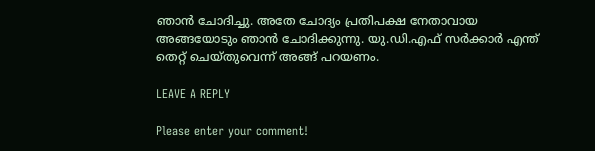ഞാന്‍ ചോദിച്ചു. അതേ ചോദ്യം പ്രതിപക്ഷ നേതാവായ അങ്ങയോടും ഞാന്‍ ചോദിക്കുന്നു. യു.ഡി.എഫ് സര്‍ക്കാര്‍ എന്ത് തെറ്റ് ചെയ്തുവെന്ന് അങ്ങ് പറയണം.

LEAVE A REPLY

Please enter your comment!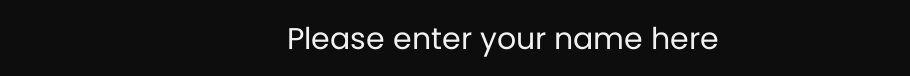Please enter your name here